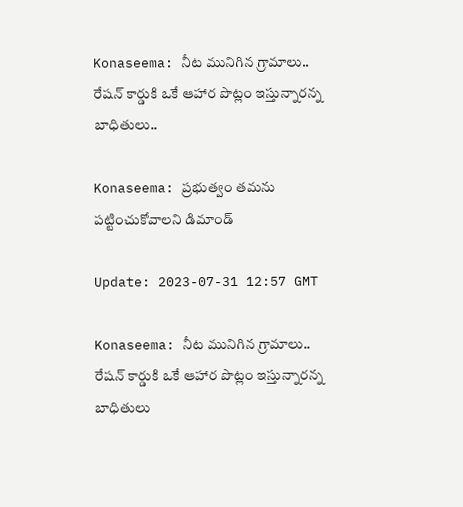Konaseema: నీట మునిగిన గ్రామాలు.. రేషన్ కార్డుకి ఒకే ఆహార పొట్లం ఇస్తున్నారన్న బాధితులు..

Konaseema: ప్రభుత్వం తమను పట్టించుకోవాలని డిమాండ్

Update: 2023-07-31 12:57 GMT

Konaseema: నీట మునిగిన గ్రామాలు.. రేషన్ కార్డుకి ఒకే ఆహార పొట్లం ఇస్తున్నారన్న బాధితులు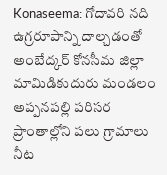Konaseema: గోదావరి నది ఉగ్రరూపాన్ని దాల్చడంతో అంబేద్కర్ కోనసీమ జిల్లా మామిడికుదురు మండలం అప్పనపల్లి పరిసర ప్రాంతాల్లోని పలు గ్రామాలు నీట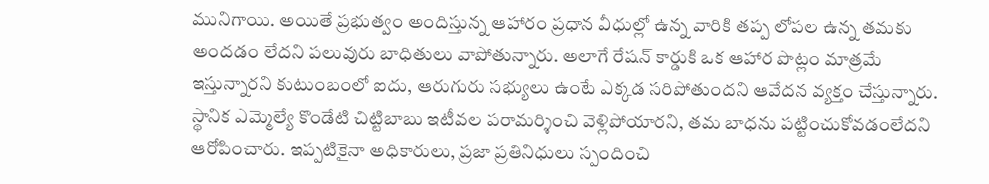మునిగాయి. అయితే ప్రభుత్వం అందిస్తున్న ఆహారం ప్రధాన వీధుల్లో ఉన్న వారికి తప్ప లోపల ఉన్న తమకు అందడం లేదని పలువురు బాధితులు వాపోతున్నారు. అలాగే రేషన్ కార్డుకి ఒక ఆహార పొట్లం మాత్రమే ఇస్తున్నారని కుటుంబంలో ఐదు, ఆరుగురు సభ్యులు ఉంటే ఎక్కడ సరిపోతుందని ఆవేదన వ్యక్తం చేస్తున్నారు. స్థానిక ఎమ్మెల్యే కొండేటి చిట్టిబాబు ఇటీవల పరామర్శించి వెళ్లిపోయారని, తమ బాధను పట్టించుకోవడంలేదని ఆరోపించారు. ఇప్పటికైనా అధికారులు, ప్రజా ప్రతినిధులు స్పందించి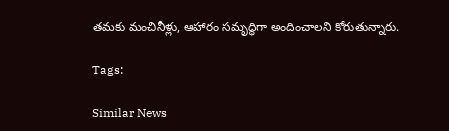తమకు మంచినీళ్లు, ఆహారం సమృద్ధిగా అందించాలని కోరుతున్నారు.

Tags:

Similar News